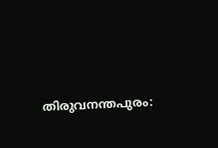തിരുവനന്തപുരം: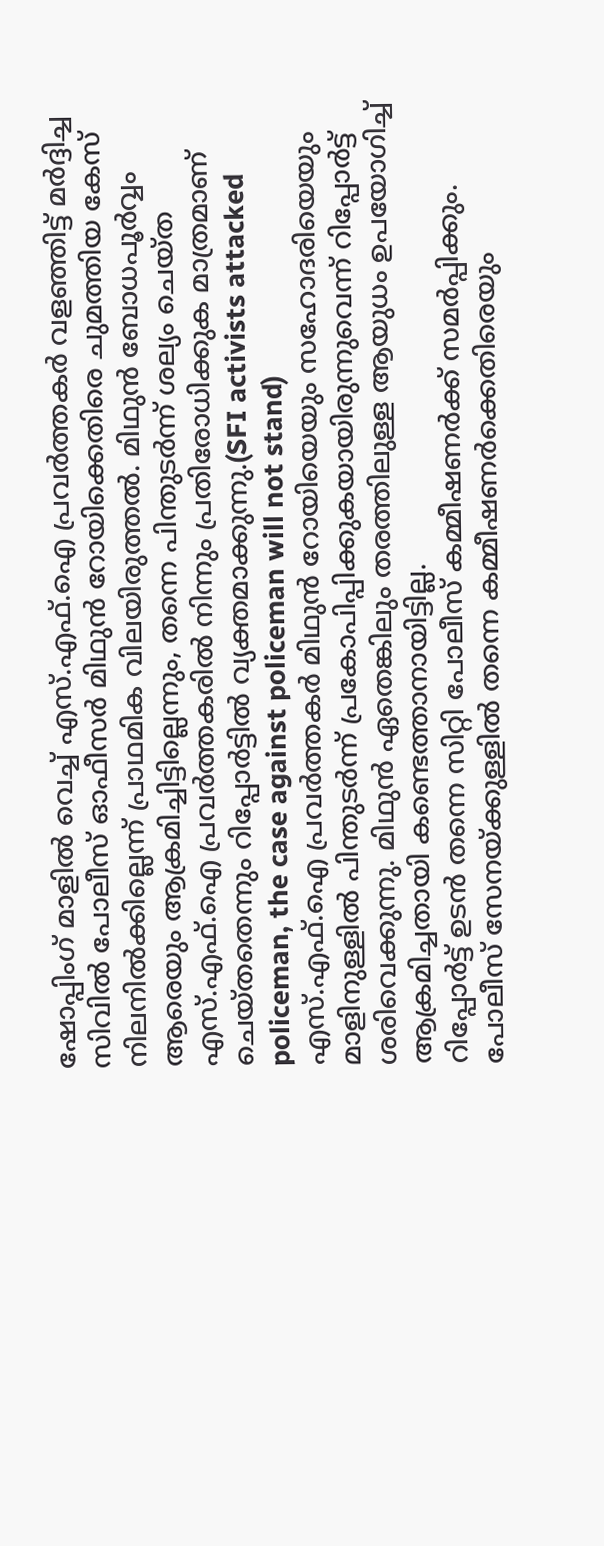ഷോപ്പിംഗ് മാളിൽ വെച്ച് എസ്.എഫ്.ഐ പ്രവർത്തകർ വളഞ്ഞിട്ട് മർദ്ദിച്ച സിവിൽ പോലീസ് ഓഫീസർ മിഥുൻ റോയിക്കെതിരെ ചുമത്തിയ കേസ് നിലനിൽക്കില്ലെന്ന് പ്രാഥമിക വിലയിരുത്തൽ. മിഥുൻ ബോധപൂർവ്വം ആരെയും ആക്രമിച്ചിട്ടില്ലെന്നും, തന്നെ പിന്തുടർന്ന് ശല്യം ചെയ്ത എസ്.എഫ്.ഐ പ്രവർത്തകരിൽ നിന്നും പ്രതിരോധിക്കുക മാത്രമാണ് ചെയ്തതെന്നും റിപ്പോർട്ടിൽ വ്യക്തമാക്കുന്നു.(SFI activists attacked policeman, the case against policeman will not stand)
എസ്.എഫ്.ഐ പ്രവർത്തകർ മിഥുൻ റോയിയെയും സഹോദരിയെയും മാളിനുള്ളിൽ പിന്തുടർന്ന് പ്രകോപിപ്പിക്കുകയായിരുന്നുവെന്ന് റിപ്പോർട്ട് ശരിവെക്കുന്നു. മിഥുൻ ഏതെങ്കിലും തരത്തിലുള്ള ആയുധം ഉപയോഗിച്ച് ആക്രമിച്ചതായി കണ്ടെത്താനായിട്ടില്ല.
റിപ്പോർട്ട് ഉടൻ തന്നെ സിറ്റി പോലീസ് കമ്മീഷണർക്ക് സമർപ്പിക്കും. പോലീസ് സേനയ്ക്കുള്ളിൽ തന്നെ കമ്മീഷണർക്കെതിരെയും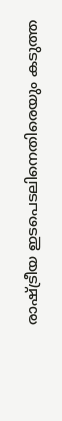രാഷ്ട്രീയ ഇടപെടലിനെതിരെയും കടുത്ത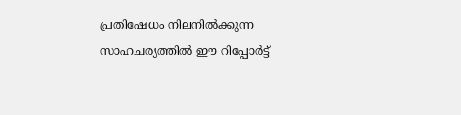പ്രതിഷേധം നിലനിൽക്കുന്ന സാഹചര്യത്തിൽ ഈ റിപ്പോർട്ട്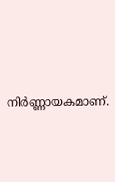നിർണ്ണായകമാണ്.